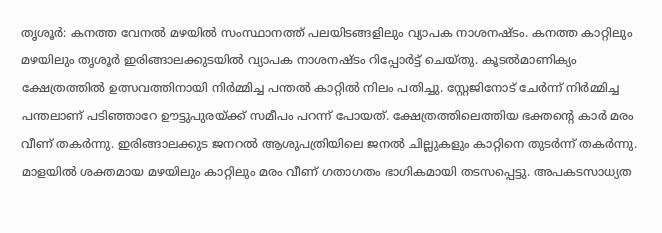തൃശൂർ: കനത്ത വേനൽ മഴയിൽ സംസ്ഥാനത്ത് പലയിടങ്ങളിലും വ്യാപക നാശനഷ്ടം. കനത്ത കാറ്റിലും മഴയിലും തൃശൂർ ഇരിങ്ങാലക്കുടയിൽ വ്യാപക നാശനഷ്ടം റിപ്പോർട്ട് ചെയ്തു. കൂടൽമാണിക്യം ക്ഷേത്രത്തിൽ ഉത്സവത്തിനായി നിർമ്മിച്ച പന്തൽ കാറ്റിൽ നിലം പതിച്ചു. സ്റ്റേജിനോട് ചേർന്ന് നിർമ്മിച്ച പന്തലാണ് പടിഞ്ഞാറേ ഊട്ടുപുരയ്ക്ക് സമീപം പറന്ന് പോയത്. ക്ഷേത്രത്തിലെത്തിയ ഭക്തന്റെ കാർ മരം വീണ് തകർന്നു. ഇരിങ്ങാലക്കുട ജനറൽ ആശുപത്രിയിലെ ജനൽ ചില്ലുകളും കാറ്റിനെ തുടർന്ന് തകർന്നു.
മാളയിൽ ശക്തമായ മഴയിലും കാറ്റിലും മരം വീണ് ഗതാഗതം ഭാഗികമായി തടസപ്പെട്ടു. അപകടസാധ്യത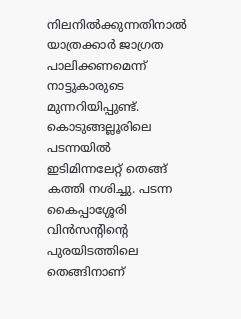നിലനിൽക്കുന്നതിനാൽ യാത്രക്കാർ ജാഗ്രത പാലിക്കണമെന്ന് നാട്ടുകാരുടെ മുന്നറിയിപ്പുണ്ട്.
കൊടുങ്ങല്ലൂരിലെ പടന്നയിൽ ഇടിമിന്നലേറ്റ് തെങ്ങ് കത്തി നശിച്ചു. പടന്ന കൈപ്പാശ്ശേരി വിൻസൻ്റിൻ്റെ പുരയിടത്തിലെ തെങ്ങിനാണ്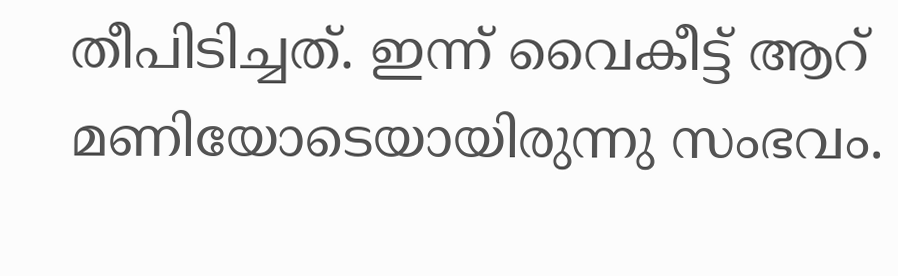തീപിടിച്ചത്. ഇന്ന് വൈകീട്ട് ആറ് മണിയോടെയായിരുന്നു സംഭവം.